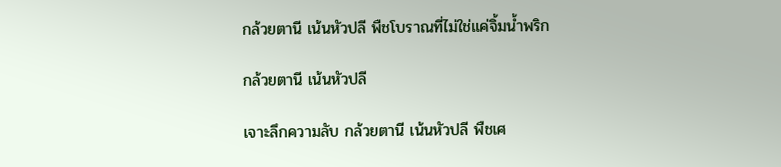กล้วยตานี เน้นหัวปลี พืชโบราณที่ไม่ใช่แค่จิ้มน้ำพริก

กล้วยตานี เน้นหัวปลี

เจาะลึกความลับ กล้วยตานี เน้นหัวปลี พืชเศ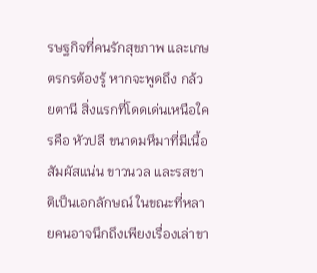รษฐกิจที่คนรักสุขภาพ และเกษตรกรต้องรู้ หากจะพูดถึง กล้วยตานี สิ่งแรกที่โดดเด่นเหนือใครคือ หัวปลี ขนาดมหึมาที่มีเนื้อสัมผัสแน่น ขาวนวล และรสชาติเป็นเอกลักษณ์ ในขณะที่หลายคนอาจนึกถึงเพียงเรื่องเล่าขา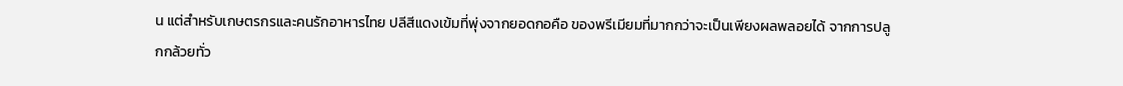น แต่สำหรับเกษตรกรและคนรักอาหารไทย ปลีสีแดงเข้มที่พุ่งจากยอดกอคือ ของพรีเมียมที่มากกว่าจะเป็นเพียงผลพลอยได้ จากการปลูกกล้วยทั่ว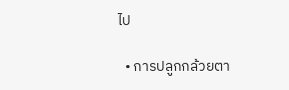ไป

  • การปลูกกล้วยตา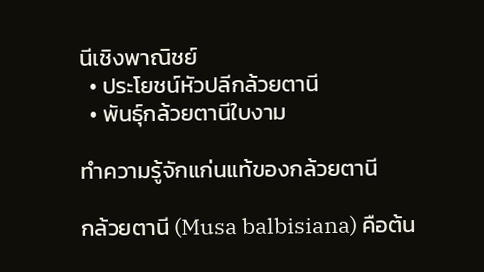นีเชิงพาณิชย์
  • ประโยชน์หัวปลีกล้วยตานี
  • พันธุ์กล้วยตานีใบงาม

ทำความรู้จักแก่นแท้ของกล้วยตานี

กล้วยตานี (Musa balbisiana) คือต้น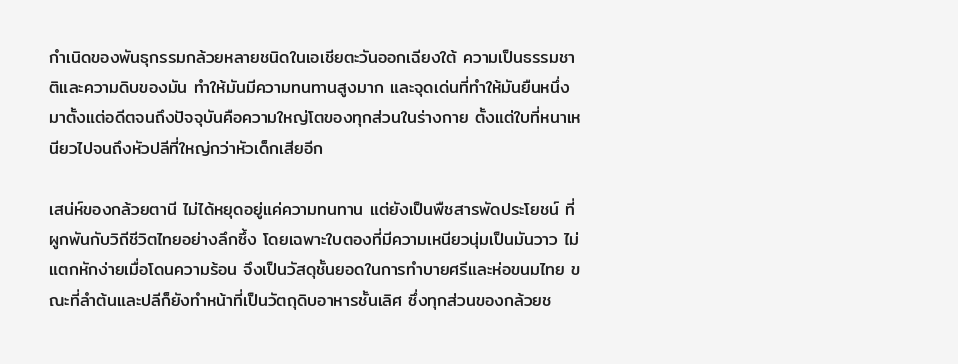กำเนิดของพันธุกรรมกล้วยหลายชนิดในเอเชียตะวันออกเฉียงใต้ ความเป็นธรรมชาติและความดิบของมัน ทำให้มันมีความทนทานสูงมาก และจุดเด่นที่ทำให้มันยืนหนึ่งมาตั้งแต่อดีตจนถึงปัจจุบันคือความใหญ่โตของทุกส่วนในร่างกาย ตั้งแต่ใบที่หนาเหนียวไปจนถึงหัวปลีที่ใหญ่กว่าหัวเด็กเสียอีก

เสน่ห์ของกล้วยตานี ไม่ได้หยุดอยู่แค่ความทนทาน แต่ยังเป็นพืชสารพัดประโยชน์ ที่ผูกพันกับวิถีชีวิตไทยอย่างลึกซึ้ง โดยเฉพาะใบตองที่มีความเหนียวนุ่มเป็นมันวาว ไม่แตกหักง่ายเมื่อโดนความร้อน จึงเป็นวัสดุชั้นยอดในการทำบายศรีและห่อขนมไทย ขณะที่ลำต้นและปลีก็ยังทำหน้าที่เป็นวัตถุดิบอาหารชั้นเลิศ ซึ่งทุกส่วนของกล้วยช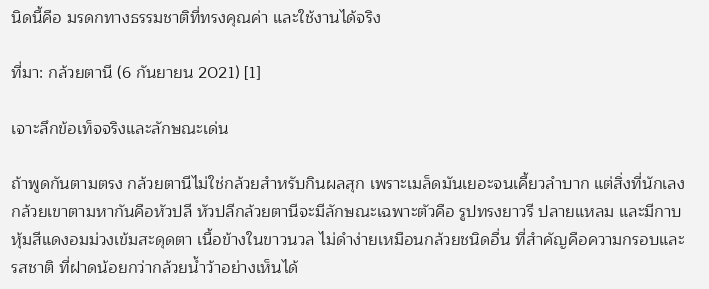นิดนี้คือ มรดกทางธรรมชาติที่ทรงคุณค่า และใช้งานได้จริง

ที่มา: กล้วยตานี (6 กันยายน 2021) [1]

เจาะลึกข้อเท็จจริงและลักษณะเด่น

ถ้าพูดกันตามตรง กล้วยตานีไม่ใช่กล้วยสำหรับกินผลสุก เพราะเมล็ดมันเยอะจนเคี้ยวลำบาก แต่สิ่งที่นักเลงกล้วยเขาตามหากันคือหัวปลี หัวปลีกล้วยตานีจะมีลักษณะเฉพาะตัวคือ รูปทรงยาวรี ปลายแหลม และมีกาบหุ้มสีแดงอมม่วงเข้มสะดุดตา เนื้อข้างในขาวนวล ไม่ดำง่ายเหมือนกล้วยชนิดอื่น ที่สำคัญคือความกรอบและรสชาติ ที่ฝาดน้อยกว่ากล้วยน้ำว้าอย่างเห็นได้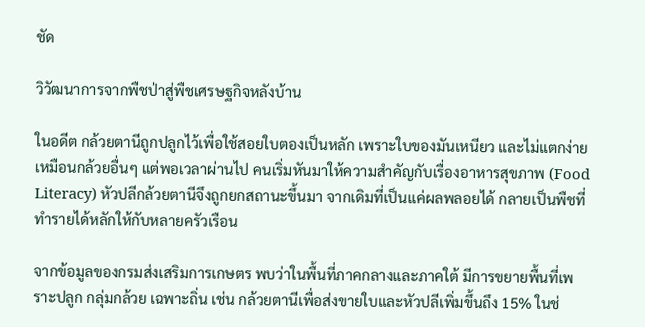ชัด

วิวัฒนาการจากพืชป่าสู่พืชเศรษฐกิจหลังบ้าน

ในอดีต กล้วยตานีถูกปลูกไว้เพื่อใช้สอยใบตองเป็นหลัก เพราะใบของมันเหนียว และไม่แตกง่ายเหมือนกล้วยอื่นๆ แต่พอเวลาผ่านไป คนเริ่มหันมาให้ความสำคัญกับเรื่องอาหารสุขภาพ (Food Literacy) หัวปลีกล้วยตานีจึงถูกยกสถานะขึ้นมา จากเดิมที่เป็นแค่ผลพลอยได้ กลายเป็นพืชที่ทำรายได้หลักให้กับหลายครัวเรือน

จากข้อมูลของกรมส่งเสริมการเกษตร พบว่าในพื้นที่ภาคกลางและภาคใต้ มีการขยายพื้นที่เพราะปลูก กลุ่มกล้วย เฉพาะถิ่น เช่น กล้วยตานีเพื่อส่งขายใบและหัวปลีเพิ่มขึ้นถึง 15% ในช่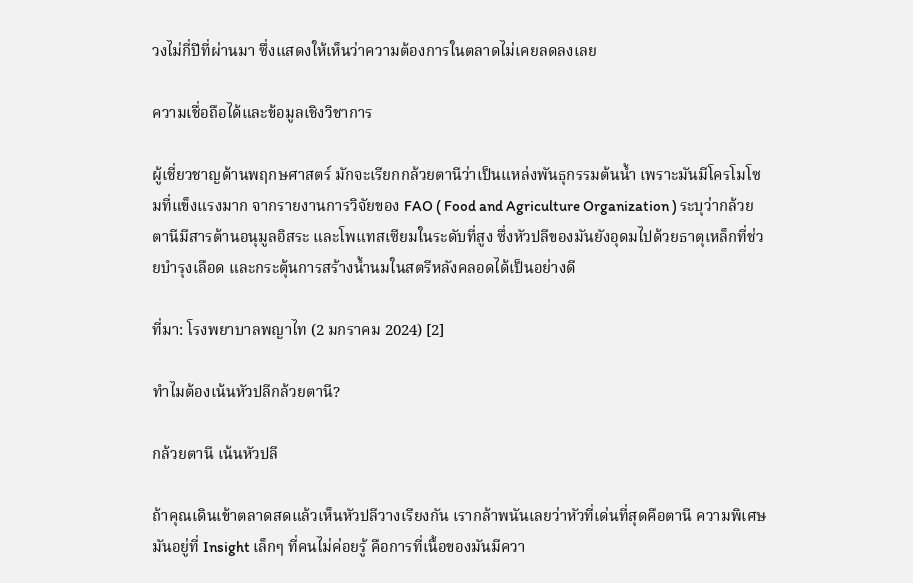วงไม่กี่ปีที่ผ่านมา ซึ่งแสดงให้เห็นว่าความต้องการในตลาดไม่เคยลดลงเลย

ความเชื่อถือได้และข้อมูลเชิงวิชาการ

ผู้เชี่ยวชาญด้านพฤกษศาสตร์ มักจะเรียกกล้วยตานีว่าเป็นแหล่งพันธุกรรมต้นน้ำ เพราะมันมีโครโมโซมที่แข็งแรงมาก จากรายงานการวิจัยของ FAO ( Food and Agriculture Organization ) ระบุว่ากล้วยตานีมีสารต้านอนุมูลอิสระ และโพแทสเซียมในระดับที่สูง ซึ่งหัวปลีของมันยังอุดมไปด้วยธาตุเหล็กที่ช่วยบำรุงเลือด และกระตุ้นการสร้างน้ำนมในสตรีหลังคลอดได้เป็นอย่างดี

ที่มา: โรงพยาบาลพญาไท (2 มกราคม 2024) [2]

ทำไมต้องเน้นหัวปลีกล้วยตานี?

กล้วยตานี เน้นหัวปลี

ถ้าคุณเดินเข้าตลาดสดแล้วเห็นหัวปลีวางเรียงกัน เรากล้าพนันเลยว่าหัวที่เด่นที่สุดคือตานี ความพิเศษมันอยู่ที่ Insight เล็กๆ ที่คนไม่ค่อยรู้ คือการที่เนื้อของมันมีควา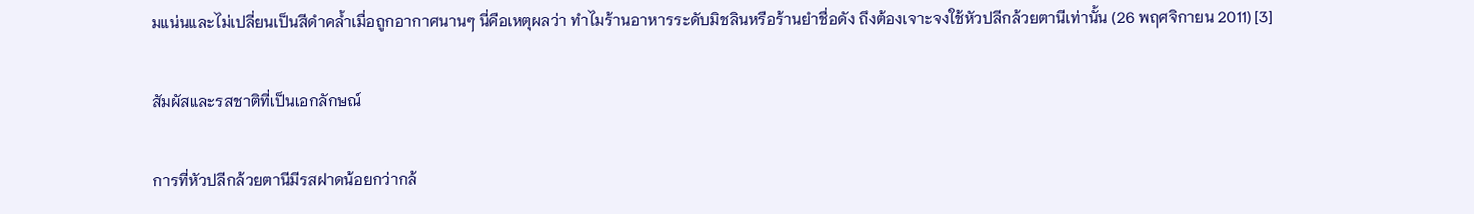มแน่นและไม่เปลี่ยนเป็นสีดำคล้ำเมื่อถูกอากาศนานๆ นี่คือเหตุผลว่า ทำไมร้านอาหารระดับมิชลินหรือร้านยำชื่อดัง ถึงต้องเจาะจงใช้หัวปลีกล้วยตานีเท่านั้น (26 พฤศจิกายน 2011) [3]

สัมผัสและรสชาติที่เป็นเอกลักษณ์

การที่หัวปลีกล้วยตานีมีรสฝาดน้อยกว่ากล้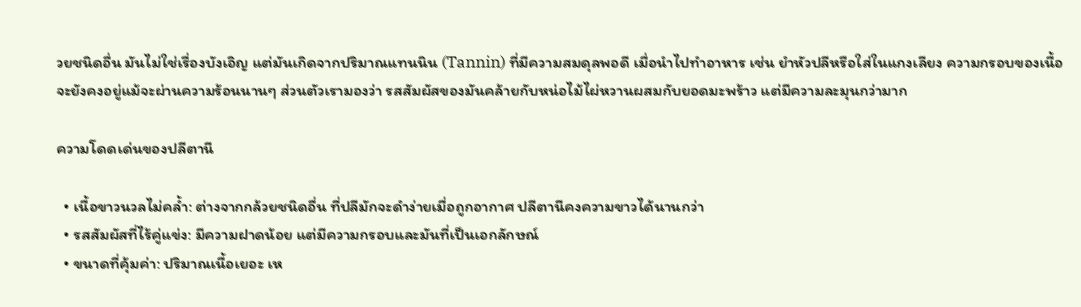วยชนิดอื่น มันไม่ใช่เรื่องบังเอิญ แต่มันเกิดจากปริมาณแทนนิน (Tannin) ที่มีความสมดุลพอดี เมื่อนำไปทำอาหาร เช่น ยำหัวปลีหรือใส่ในแกงเลียง ความกรอบของเนื้อจะยังคงอยู่แม้จะผ่านความร้อนนานๆ ส่วนตัวเรามองว่า รสสัมผัสของมันคล้ายกับหน่อไม้ไผ่หวานผสมกับยอดมะพร้าว แต่มีความละมุนกว่ามาก

ความโดดเด่นของปลีตานี

  • เนื้อขาวนวลไม่คล้ำ: ต่างจากกล้วยชนิดอื่น ที่ปลีมักจะดำง่ายเมื่อถูกอากาศ ปลีตานีคงความขาวได้นานกว่า
  • รสสัมผัสที่ไร้คู่แข่ง: มีความฝาดน้อย แต่มีความกรอบและมันที่เป็นเอกลักษณ์
  • ขนาดที่คุ้มค่า: ปริมาณเนื้อเยอะ เห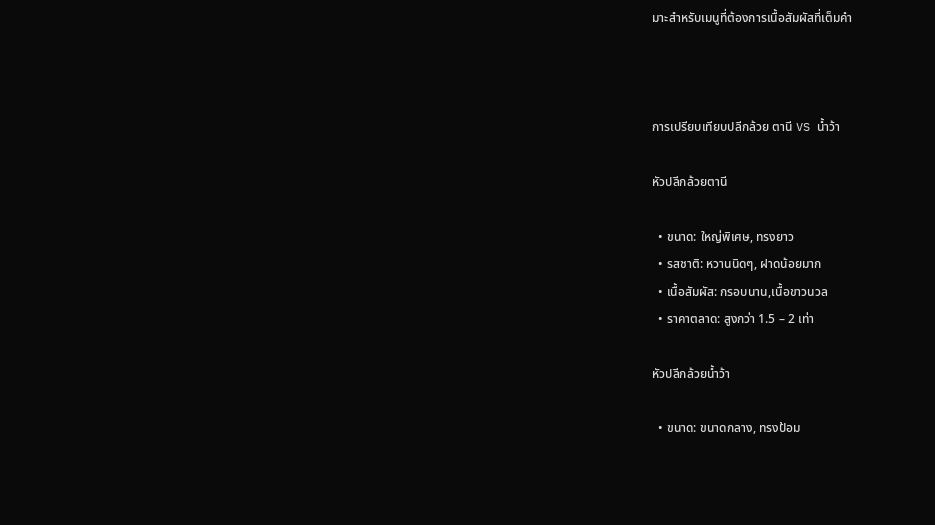มาะสำหรับเมนูที่ต้องการเนื้อสัมผัสที่เต็มคำ



การเปรียบเทียบปลีกล้วย ตานี VS น้ำว้า

หัวปลีกล้วยตานี

  • ขนาด: ใหญ่พิเศษ, ทรงยาว
  • รสชาติ: หวานนิดๆ, ฝาดน้อยมาก
  • เนื้อสัมผัส: กรอบนาน,เนื้อขาวนวล
  • ราคาตลาด: สูงกว่า 1.5 – 2 เท่า

หัวปลีกล้วยน้ำว้า

  • ขนาด: ขนาดกลาง, ทรงป้อม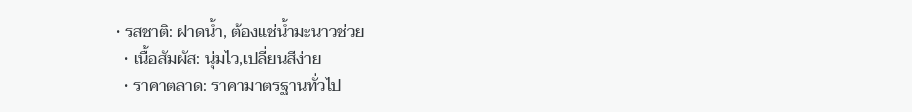• รสชาติ: ฝาดน้ำ, ต้องแช่น้ำมะนาวช่วย
  • เนื้อสัมผัส: นุ่มไว,เปลี่ยนสีง่าย
  • ราคาตลาด: ราคามาตรฐานทั่วไป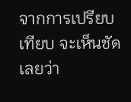จากการเปรียบเทียบ จะเห็นชัดเลยว่า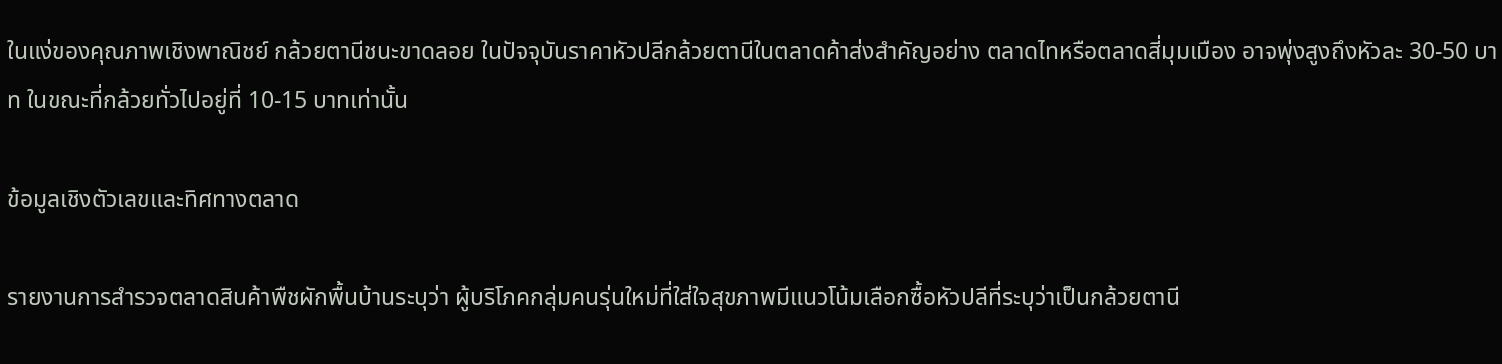ในแง่ของคุณภาพเชิงพาณิชย์ กล้วยตานีชนะขาดลอย ในปัจจุบันราคาหัวปลีกล้วยตานีในตลาดค้าส่งสำคัญอย่าง ตลาดไทหรือตลาดสี่มุมเมือง อาจพุ่งสูงถึงหัวละ 30-50 บาท ในขณะที่กล้วยทั่วไปอยู่ที่ 10-15 บาทเท่านั้น

ข้อมูลเชิงตัวเลขและทิศทางตลาด

รายงานการสำรวจตลาดสินค้าพืชผักพื้นบ้านระบุว่า ผู้บริโภคกลุ่มคนรุ่นใหม่ที่ใส่ใจสุขภาพมีแนวโน้มเลือกซื้อหัวปลีที่ระบุว่าเป็นกล้วยตานี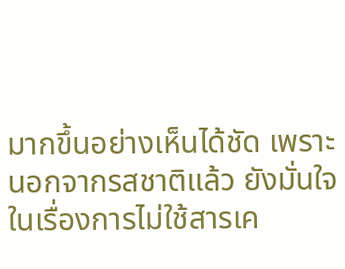มากขึ้นอย่างเห็นได้ชัด เพราะนอกจากรสชาติแล้ว ยังมั่นใจในเรื่องการไม่ใช้สารเค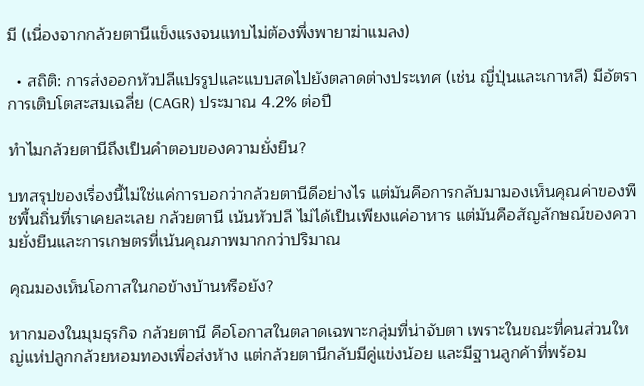มี (เนื่องจากกล้วยตานีแข็งแรงจนแทบไม่ต้องพึ่งพายาฆ่าแมลง)

  • สถิติ: การส่งออกหัวปลีแปรรูปและแบบสดไปยังตลาดต่างประเทศ (เช่น ญี่ปุ่นและเกาหลี) มีอัตราการเติบโตสะสมเฉลี่ย (CAGR) ประมาณ 4.2% ต่อปี

ทำไมกล้วยตานีถึงเป็นคำตอบของความยั่งยืน?

บทสรุปของเรื่องนี้ไม่ใช่แค่การบอกว่ากล้วยตานีดีอย่างไร แต่มันคือการกลับมามองเห็นคุณค่าของพืชพื้นถิ่นที่เราเคยละเลย กล้วยตานี เน้นหัวปลี ไม่ได้เป็นเพียงแค่อาหาร แต่มันคือสัญลักษณ์ของความยั่งยืนและการเกษตรที่เน้นคุณภาพมากกว่าปริมาณ

คุณมองเห็นโอกาสในกอข้างบ้านหรือยัง?

หากมองในมุมธุรกิจ กล้วยตานี คือโอกาสในตลาดเฉพาะกลุ่มที่น่าจับตา เพราะในขณะที่คนส่วนใหญ่แห่ปลูกกล้วยหอมทองเพื่อส่งห้าง แต่กล้วยตานีกลับมีคู่แข่งน้อย และมีฐานลูกค้าที่พร้อม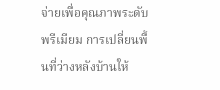จ่ายเพื่อคุณภาพระดับพรีเมียม การเปลี่ยนพื้นที่ว่างหลังบ้านให้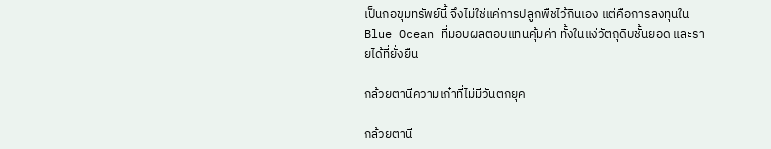เป็นกอขุมทรัพย์นี้ จึงไม่ใช่แค่การปลูกพืชไว้กินเอง แต่คือการลงทุนใน Blue Ocean ที่มอบผลตอบแทนคุ้มค่า ทั้งในแง่วัตถุดิบชั้นยอด และรายได้ที่ยั่งยืน

กล้วยตานีความเก๋าที่ไม่มีวันตกยุค

กล้วยตานี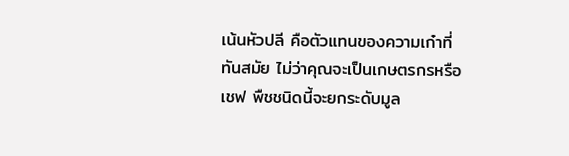เน้นหัวปลี คือตัวแทนของความเก๋าที่ทันสมัย ไม่ว่าคุณจะเป็นเกษตรกรหรือเชฟ พืชชนิดนี้จะยกระดับมูล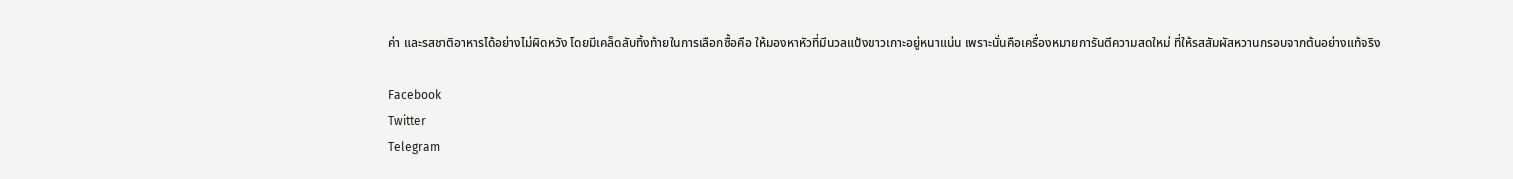ค่า และรสชาติอาหารได้อย่างไม่ผิดหวัง โดยมีเคล็ดลับทิ้งท้ายในการเลือกซื้อคือ ให้มองหาหัวที่มีนวลแป้งขาวเกาะอยู่หนาแน่น เพราะนั่นคือเครื่องหมายการันตีความสดใหม่ ที่ให้รสสัมผัสหวานกรอบจากต้นอย่างแท้จริง

Facebook
Twitter
Telegram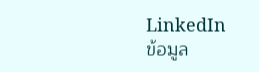LinkedIn
ข้อมูล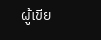ผู้เขีย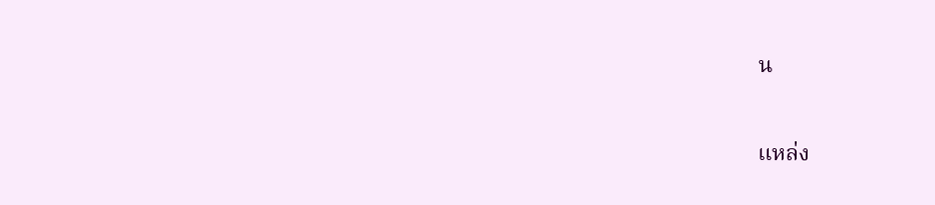น

แหล่ง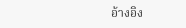อ้างอิง